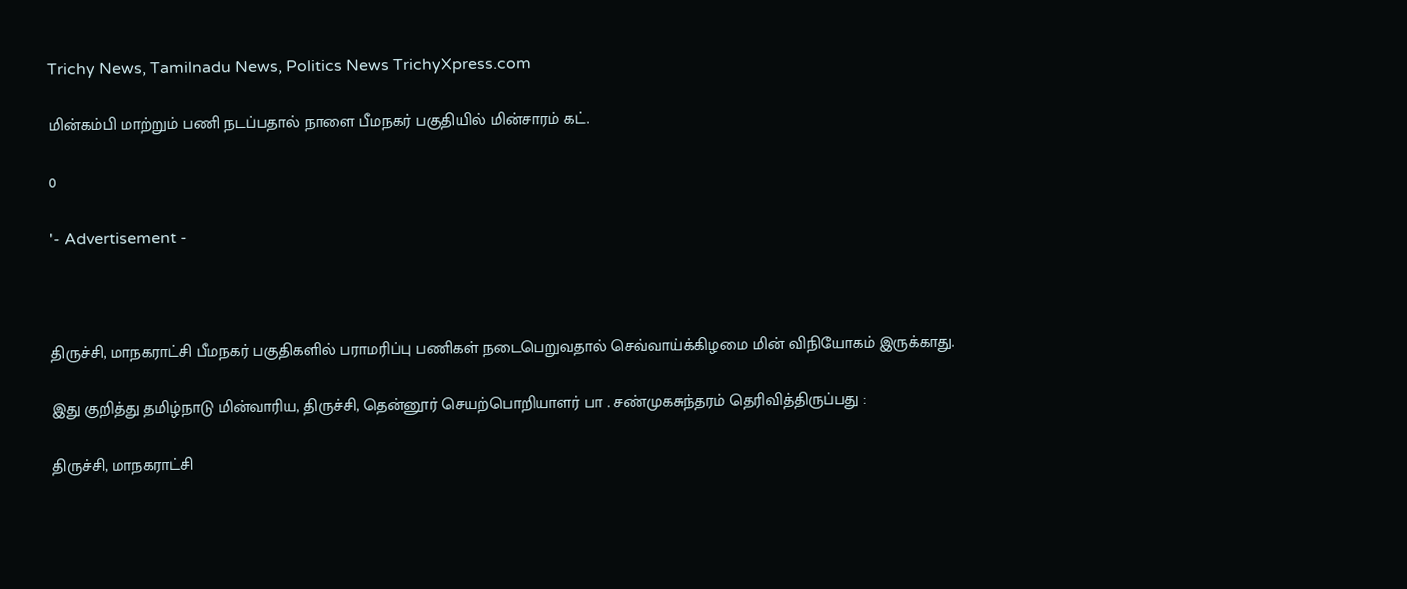Trichy News, Tamilnadu News, Politics News TrichyXpress.com

மின்கம்பி மாற்றும் பணி நடப்பதால் நாளை பீமநகர் பகுதியில் மின்சாரம் கட்.

0

'- Advertisement -



திருச்சி, மாநகராட்சி பீமநகர் பகுதிகளில் பராமரிப்பு பணிகள் நடைபெறுவதால் செவ்வாய்க்கிழமை மின் விநியோகம் இருக்காது.

இது குறித்து தமிழ்நாடு மின்வாரிய, திருச்சி, தென்னூர் செயற்பொறியாளர் பா . சண்முகசுந்தரம் தெரிவித்திருப்பது :

திருச்சி, மாநகராட்சி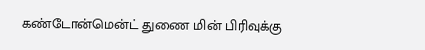கண்டோன்மென்ட் துணை மின் பிரிவுக்கு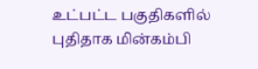உட்பட்ட பகுதிகளில் புதிதாக மின்கம்பி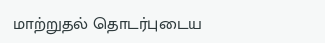மாற்றுதல் தொடர்புடைய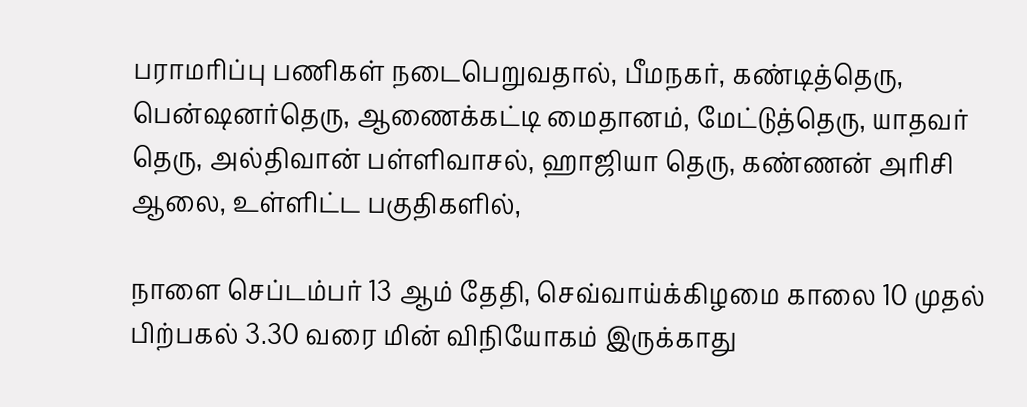பராமரிப்பு பணிகள் நடைபெறுவதால், பீமநகர், கண்டித்தெரு, பென்ஷனர்தெரு, ஆணைக்கட்டி மைதானம், மேட்டுத்தெரு, யாதவர் தெரு, அல்திவான் பள்ளிவாசல், ஹாஜியா தெரு, கண்ணன் அரிசி ஆலை, உள்ளிட்ட பகுதிகளில்,

நாளை செப்டம்பர் 13 ஆம் தேதி, செவ்வாய்க்கிழமை காலை 10 முதல் பிற்பகல் 3.30 வரை மின் விநியோகம் இருக்காது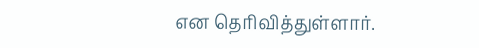என தெரிவித்துள்ளார்.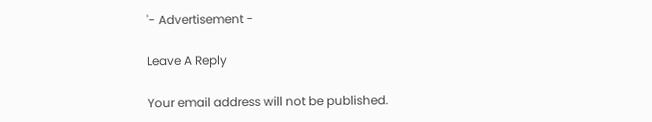'- Advertisement -

Leave A Reply

Your email address will not be published.